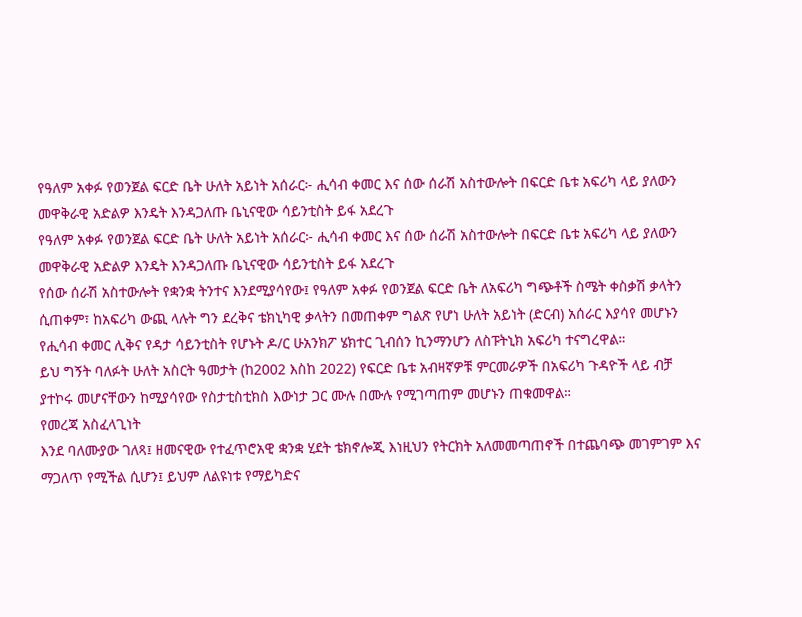የዓለም አቀፉ የወንጀል ፍርድ ቤት ሁለት አይነት አሰራር፦ ሒሳብ ቀመር እና ሰው ሰራሽ አስተውሎት በፍርድ ቤቱ አፍሪካ ላይ ያለውን መዋቅራዊ አድልዎ እንዴት እንዳጋለጡ ቤኒናዊው ሳይንቲስት ይፋ አደረጉ
የዓለም አቀፉ የወንጀል ፍርድ ቤት ሁለት አይነት አሰራር፦ ሒሳብ ቀመር እና ሰው ሰራሽ አስተውሎት በፍርድ ቤቱ አፍሪካ ላይ ያለውን መዋቅራዊ አድልዎ እንዴት እንዳጋለጡ ቤኒናዊው ሳይንቲስት ይፋ አደረጉ
የሰው ሰራሽ አስተውሎት የቋንቋ ትንተና እንደሚያሳየው፤ የዓለም አቀፉ የወንጀል ፍርድ ቤት ለአፍሪካ ግጭቶች ስሜት ቀስቃሽ ቃላትን ሲጠቀም፣ ከአፍሪካ ውጪ ላሉት ግን ደረቅና ቴክኒካዊ ቃላትን በመጠቀም ግልጽ የሆነ ሁለት አይነት (ድርብ) አሰራር እያሳየ መሆኑን የሒሳብ ቀመር ሊቅና የዳታ ሳይንቲስት የሆኑት ዶ/ር ሁአንክፖ ሄክተር ጊብሰን ኪንማንሆን ለስፑትኒክ አፍሪካ ተናግረዋል።
ይህ ግኝት ባለፉት ሁለት አስርት ዓመታት (ከ2002 እስከ 2022) የፍርድ ቤቱ አብዛኛዎቹ ምርመራዎች በአፍሪካ ጉዳዮች ላይ ብቻ ያተኮሩ መሆናቸውን ከሚያሳየው የስታቲስቲክስ እውነታ ጋር ሙሉ በሙሉ የሚገጣጠም መሆኑን ጠቁመዋል።
የመረጃ አስፈላጊነት
እንደ ባለሙያው ገለጻ፤ ዘመናዊው የተፈጥሮአዊ ቋንቋ ሂደት ቴክኖሎጂ እነዚህን የትርክት አለመመጣጠኖች በተጨባጭ መገምገም እና ማጋለጥ የሚችል ሲሆን፤ ይህም ለልዩነቱ የማይካድና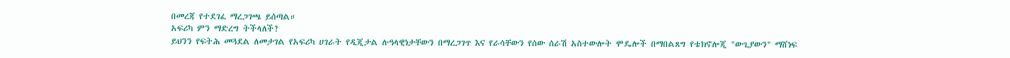በመረጃ የተደገፈ ማረጋገጫ ይሰጣል።
አፍሪካ ምን ማድረግ ትችላለች?
ይህንን የፍትሕ መጓደል ለመታገል የአፍሪካ ሀገራት የዲጂታል ሉዓላዊነታቸውን በማረጋገጥ እና የራሳቸውን የሰው ሰራሽ አስተውሎት ሞዴሎች በማበልጸግ የቴክኖሎጂ "ውጊያውን" ማሸነፍ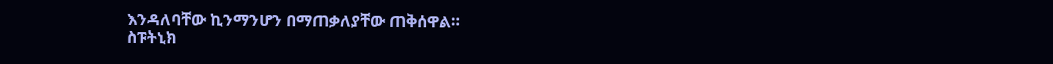እንዳለባቸው ኪንማንሆን በማጠቃለያቸው ጠቅሰዋል።
ስፑትኒክ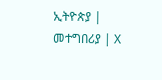ኢትዮጵያ | መተግበሪያ | X